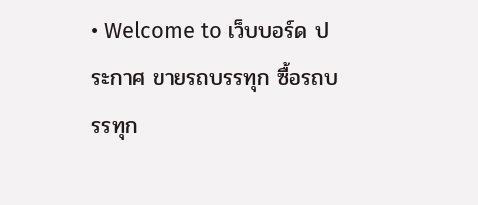• Welcome to เว็บบอร์ด ประกาศ ขายรถบรรทุก ซื้อรถบรรทุก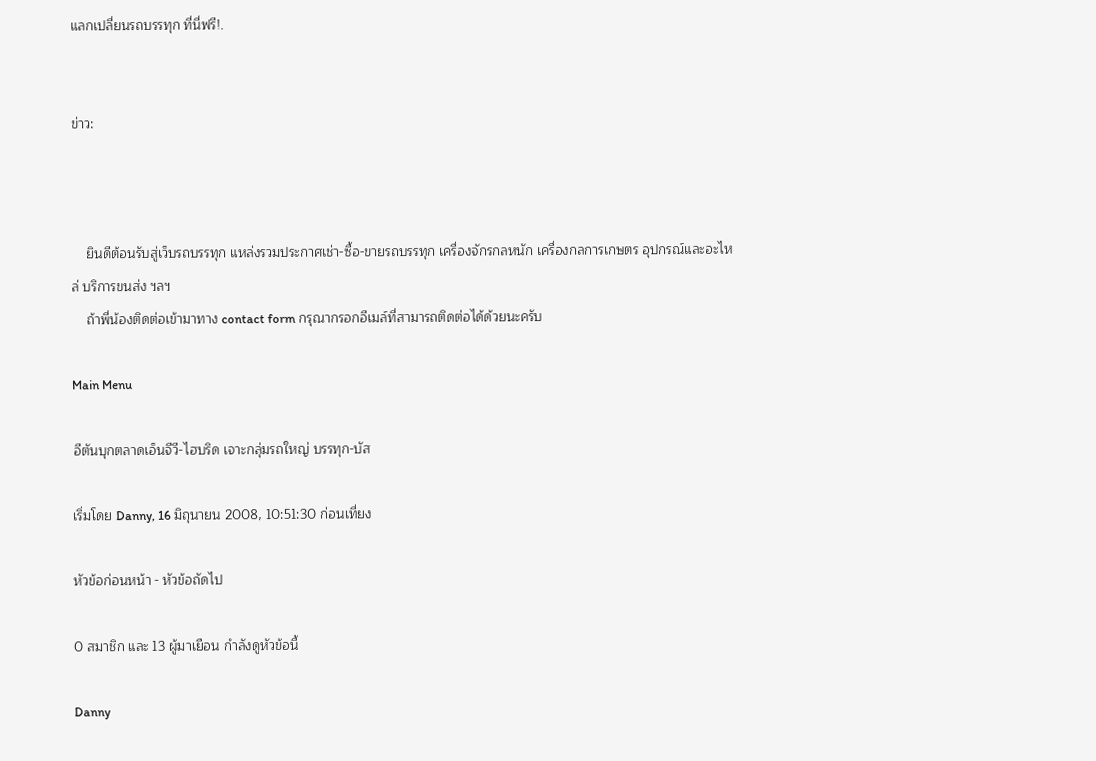แลกเปลี่ยนรถบรรทุก ที่นี่ฟรี!.


ข่าว:



    ยินดีต้อนรับสู่เว็บรถบรรทุก แหล่งรวมประกาศเช่า-ซื้อ-ขายรถบรรทุก เครื่องจักรกลหนัก เครื่องกลการเกษตร อุปกรณ์และอะไหล่ บริการขนส่ง ฯลฯ
    ถ้าพี่น้องติดต่อเข้ามาทาง contact form กรุณากรอกอีเมล์ที่สามารถติดต่อได้ด้วยนะครับ

Main Menu

อีตันบุกตลาดเอ็นจีวี-ไฮบริด เจาะกลุ่มรถใหญ่ บรรทุก-บัส

เริ่มโดย Danny, 16 มิถุนายน 2008, 10:51:30 ก่อนเที่ยง

หัวข้อก่อนหน้า - หัวข้อถัดไป

0 สมาชิก และ 13 ผู้มาเยือน กำลังดูหัวข้อนี้

Danny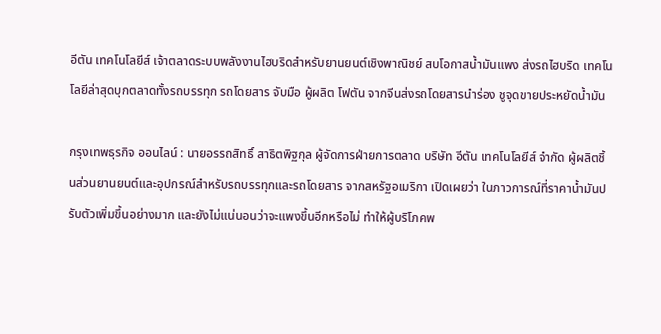อีตัน เทคโนโลยีส์ เจ้าตลาดระบบพลังงานไฮบริดสำหรับยานยนต์เชิงพาณิชย์ สบโอกาสน้ำมันแพง ส่งรถไฮบริด เทคโนโลยีล่าสุดบุกตลาดทั้งรถบรรทุก รถโดยสาร จับมือ ผู้ผลิต โฟตัน จากจีนส่งรถโดยสารนำร่อง ชูจุดขายประหยัดน้ำมัน

กรุงเทพธุรกิจ ออนไลน์ : นายอรรถสิทธิ์ สาธิตพิฐกุล ผู้จัดการฝ่ายการตลาด บริษัท อีตัน เทคโนโลยีส์ จำกัด ผู้ผลิตชิ้นส่วนยานยนต์และอุปกรณ์สำหรับรถบรรทุกและรถโดยสาร จากสหรัฐอเมริกา เปิดเผยว่า ในภาวการณ์ที่ราคาน้ำมันปรับตัวเพิ่มขึ้นอย่างมาก และยังไม่แน่นอนว่าจะแพงขึ้นอีกหรือไม่ ทำให้ผู้บริโภคพ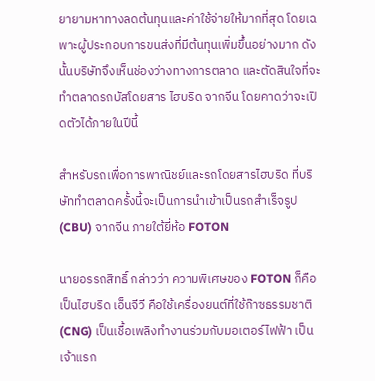ยายามหาทางลดต้นทุนและค่าใช้จ่ายให้มากที่สุด โดยเฉพาะผู้ประกอบการขนส่งที่มีต้นทุนเพิ่มขึ้นอย่างมาก ดังนั้นบริษัทจึงเห็นช่องว่างทางการตลาด และตัดสินใจที่จะทำตลาดรถบัสโดยสาร ไฮบริด จากจีน โดยคาดว่าจะเปิดตัวได้ภายในปีนี้

สำหรับรถเพื่อการพาณิชย์และรถโดยสารไฮบริด ที่บริษัททำตลาดครั้งนี้จะเป็นการนำเข้าเป็นรถสำเร็จรูป (CBU) จากจีน ภายใต้ยี่ห้อ FOTON

นายอรรถสิทธิ์ กล่าวว่า ความพิเศษของ FOTON ก็คือเป็นไฮบริด เอ็นจีวี คือใช้เครื่องยนต์ที่ใช้ก๊าซธรรมชาติ (CNG) เป็นเชื้อเพลิงทำงานร่วมกับมอเตอร์ไฟฟ้า เป็นเจ้าแรก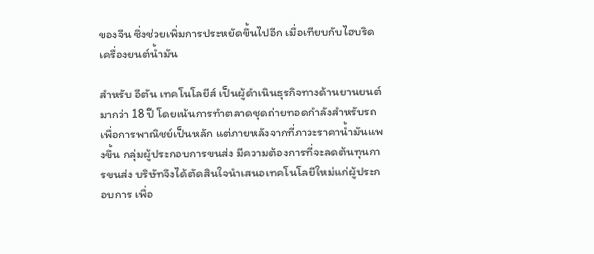ของจีน ซึ่งช่วยเพิ่มการประหยัดขึ้นไปอีก เมื่อเทียบกับไฮบริดเครื่องยนต์น้ำมัน

สำหรับ อีตัน เทคโนโลยีส์ เป็นผู้ดำเนินธุรกิจทางด้านยานยนต์มากว่า 18 ปี โดยเน้นการทำตลาดชุดถ่ายทอดกำลังสำหรับรถเพื่อการพาณิชย์เป็นหลัก แต่ภายหลังจากที่ภาวะราคาน้ำมันแพงขึ้น กลุ่มผู้ประกอบการขนส่ง มีความต้องการที่จะลดต้นทุนการขนส่ง บริษัทจึงได้ตัดสินใจนำเสนอเทคโนโลยีใหม่แก่ผู้ประกอบการ เพื่อ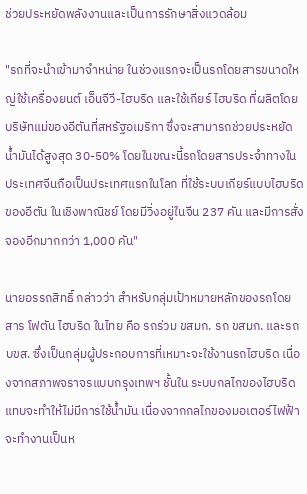ช่วยประหยัดพลังงานและเป็นการรักษาสิ่งแวดล้อม

"รถที่จะนำเข้ามาจำหน่าย ในช่วงแรกจะเป็นรถโดยสารขนาดใหญ่ใช้เครื่องยนต์ เอ็นจีวี-ไฮบริด และใช้เกียร์ ไฮบริด ที่ผลิตโดยบริษัทแม่ของอีตันที่สหรัฐอเมริกา ซึ่งจะสามารถช่วยประหยัดน้ำมันได้สูงสุด 30-50% โดยในขณะนี้รถโดยสารประจำทางในประเทศจีนถือเป็นประเทศแรกในโลก ที่ใช้ระบบเกียร์แบบไฮบริดของอีตัน ในเชิงพาณิชย์ โดยมีวิ่งอยู่ในจีน 237 คัน และมีการสั่งจองอีกมากกว่า 1,000 คัน"

นายอรรถสิทธิ์ กล่าวว่า สำหรับกลุ่มเป้าหมายหลักของรถโดยสาร โฟตัน ไฮบริด ในไทย คือ รถร่วม ขสมก. รถ ขสมก. และรถ บขส. ซึ่งเป็นกลุ่มผู้ประกอบการที่เหมาะจะใช้งานรถไฮบริด เนื่องจากสภาพจราจรแบบกรุงเทพฯ ชั้นใน ระบบกลไกของไฮบริดแทบจะทำให้ไม่มีการใช้น้ำมัน เนื่องจากกลไกของมอเตอร์ไฟฟ้าจะทำงานเป็นห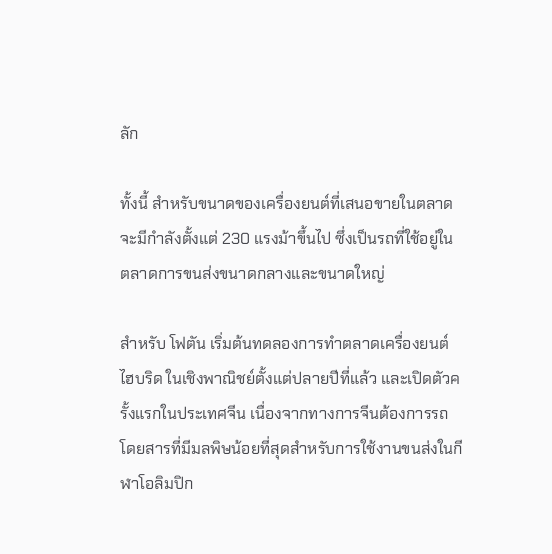ลัก

ทั้งนี้ สำหรับขนาดของเครื่องยนต์ที่เสนอขายในตลาด จะมีกำลังตั้งแต่ 230 แรงม้าขึ้นไป ซึ่งเป็นรถที่ใช้อยู่ในตลาดการขนส่งขนาดกลางและขนาดใหญ่

สำหรับ โฟตัน เริ่มต้นทดลองการทำตลาดเครื่องยนต์ไฮบริด ในเชิงพาณิชย์ตั้งแต่ปลายปีที่แล้ว และเปิดตัวครั้งแรกในประเทศจีน เนื่องจากทางการจีนต้องการรถโดยสารที่มีมลพิษน้อยที่สุดสำหรับการใช้งานขนส่งในกีฬาโอลิมปิก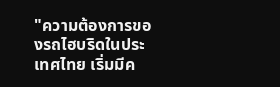"ความต้องการของรถไฮบริดในประเทศไทย เริ่มมีค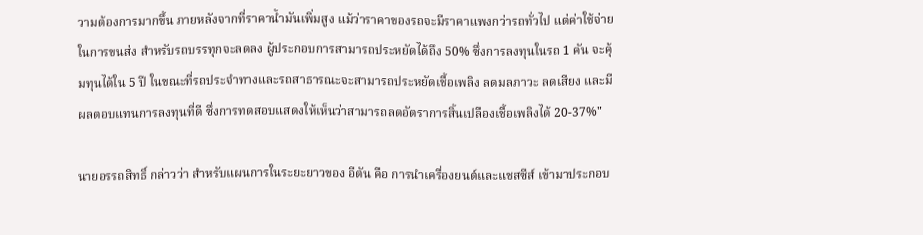วามต้องการมากขึ้น ภายหลังจากที่ราคาน้ำมันเพิ่มสูง แม้ว่าราคาของรถจะมีราคาแพงกว่ารถทั่วไป แต่ค่าใช้จ่ายในการขนส่ง สำหรับรถบรรทุกจะลดลง ผู้ประกอบการสามารถประหยัดได้ถึง 50% ซึ่งการลงทุนในรถ 1 คัน จะคุ้มทุนได้ใน 5 ปี ในขณะที่รถประจำทางและรถสาธารณะจะสามารถประหยัดเชื้อเพลิง ลดมลภาวะ ลดเสียง และมีผลตอบแทนการลงทุนที่ดี ซึ่งการทดสอบแสดงให้เห็นว่าสามารถลดอัตราการสิ้นเปลืองเชื้อเพลิงได้ 20-37%"

นายอรรถสิทธิ์ กล่าวว่า สำหรับแผนการในระยะยาวของ อีตัน คือ การนำเครื่องยนต์และแชสซีส์ เข้ามาประกอบ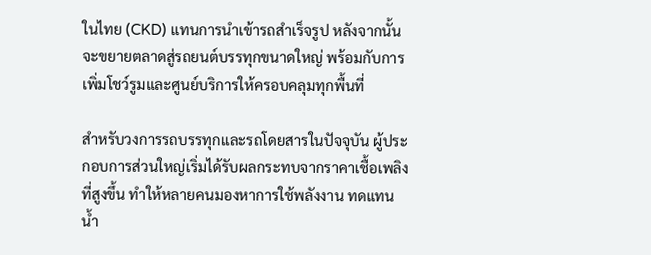ในไทย (CKD) แทนการนำเข้ารถสำเร็จรูป หลังจากนั้นจะขยายตลาดสู่รถยนต์บรรทุกขนาดใหญ่ พร้อมกับการเพิ่มโชว์รูมและศูนย์บริการให้ครอบคลุมทุกพื้นที่

สำหรับวงการรถบรรทุกและรถโดยสารในปัจจุบัน ผู้ประกอบการส่วนใหญ่เริ่มได้รับผลกระทบจากราคาเชื้อเพลิงที่สูงขึ้น ทำให้หลายคนมองหาการใช้พลังงาน ทดแทนน้ำ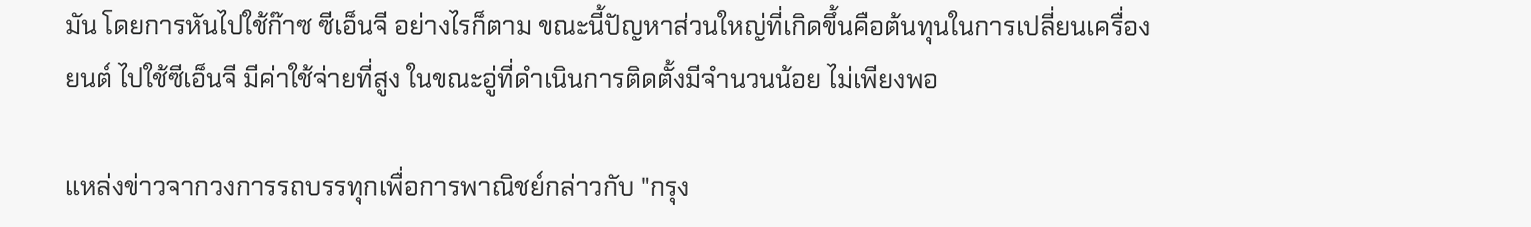มัน โดยการหันไปใช้ก๊าซ ซีเอ็นจี อย่างไรก็ตาม ขณะนี้ปัญหาส่วนใหญ่ที่เกิดขึ้นคือต้นทุนในการเปลี่ยนเครื่องยนต์ ไปใช้ซีเอ็นจี มีค่าใช้จ่ายที่สูง ในขณะอู่ที่ดำเนินการติดตั้งมีจำนวนน้อย ไม่เพียงพอ

แหล่งข่าวจากวงการรถบรรทุกเพื่อการพาณิชย์กล่าวกับ "กรุง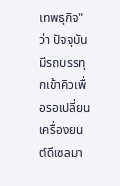เทพธุกิจ" ว่า ปัจจุบันมีรถบรรทุกเข้าคิวเพื่อรอเปลี่ยนเครื่องยนต์ดีเซลมา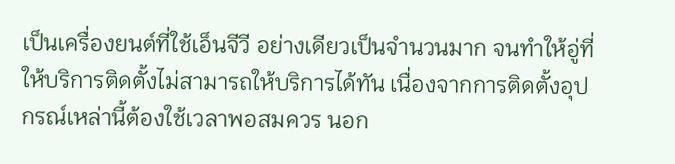เป็นเครื่องยนต์ที่ใช้เอ็นจีวี อย่างเดียวเป็นจำนวนมาก จนทำให้อู่ที่ให้บริการติดตั้งไม่สามารถให้บริการได้ทัน เนื่องจากการติดตั้งอุปกรณ์เหล่านี้ต้องใช้เวลาพอสมควร นอก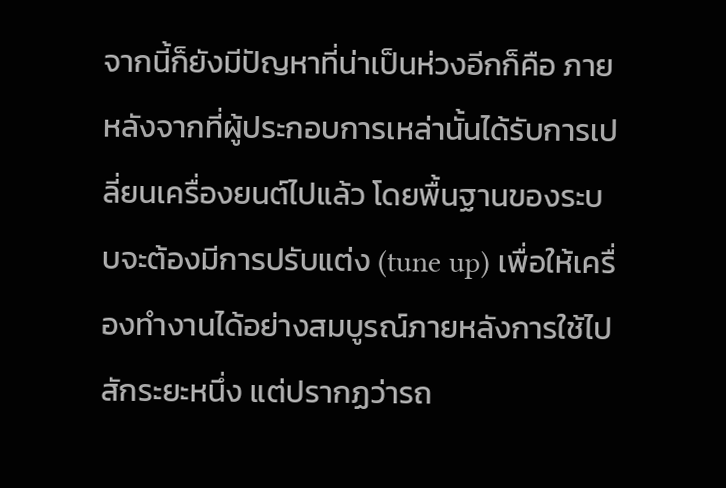จากนี้ก็ยังมีปัญหาที่น่าเป็นห่วงอีกก็คือ ภายหลังจากที่ผู้ประกอบการเหล่านั้นได้รับการเปลี่ยนเครื่องยนต์ไปแล้ว โดยพื้นฐานของระบบจะต้องมีการปรับแต่ง (tune up) เพื่อให้เครื่องทำงานได้อย่างสมบูรณ์ภายหลังการใช้ไปสักระยะหนึ่ง แต่ปรากฏว่ารถ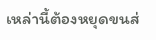เหล่านี้ต้องหยุดขนส่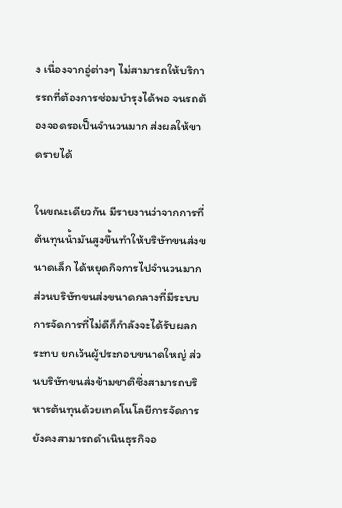ง เนื่องจากอู่ต่างๆ ไม่สามารถให้บริการรถที่ต้องการซ่อมบำรุงได้พอ จนรถต้องจอดรอเป็นจำนวนมาก ส่งผลให้ขาดรายได้

ในขณะเดียวกัน มีรายงานว่าจากการที่ต้นทุนน้ำมันสูงขึ้นทำให้บริษัทขนส่งขนาดเล็ก ได้หยุดกิจการไปจำนวนมาก ส่วนบริษัทขนส่งขนาดกลางที่มีระบบการจัดการที่ไม่ดีก็กำลังจะได้รับผลกระทบ ยกเว้นผู้ประกอบขนาดใหญ่ ส่วนบริษัทขนส่งข้ามชาติซึ่งสามารถบริหารต้นทุนด้วยเทคโนโลยีการจัดการยังคงสามารถดำเนินธุรกิจอ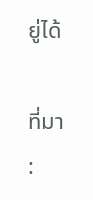ยู่ได้

ที่มา :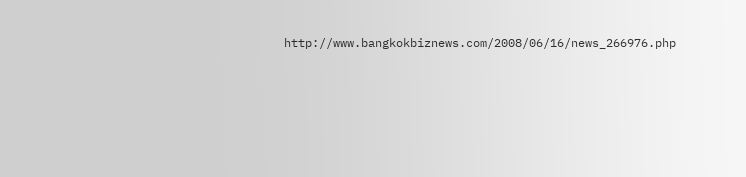http://www.bangkokbiznews.com/2008/06/16/news_266976.php